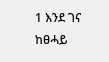1 እንደ ገና ከፀሓይ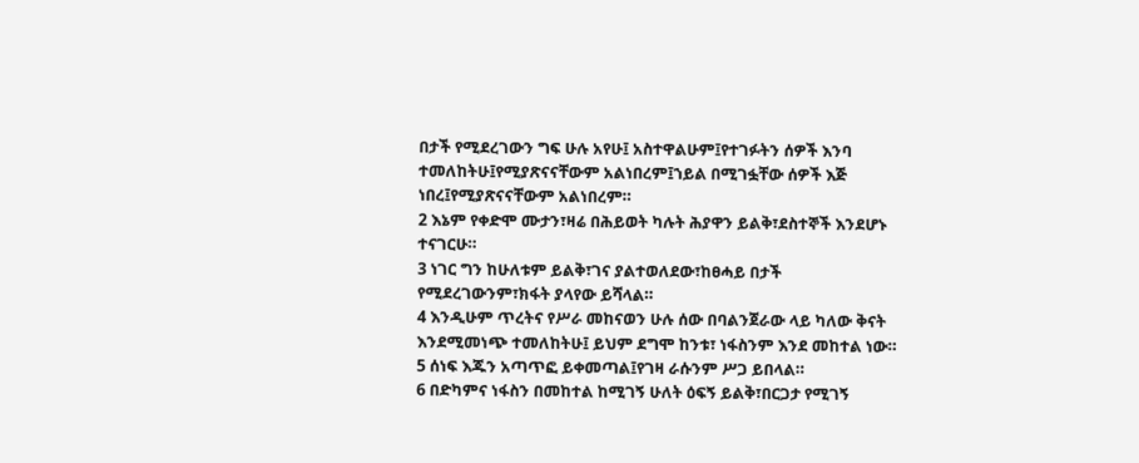በታች የሚደረገውን ግፍ ሁሉ አየሁ፤ አስተዋልሁም፤የተገፉትን ሰዎች እንባ ተመለከትሁ፤የሚያጽናናቸውም አልነበረም፤ኀይል በሚገፏቸው ሰዎች እጅ ነበረ፤የሚያጽናናቸውም አልነበረም።
2 እኔም የቀድሞ ሙታን፣ዛሬ በሕይወት ካሉት ሕያዋን ይልቅ፣ደስተኞች እንደሆኑ ተናገርሁ።
3 ነገር ግን ከሁለቱም ይልቅ፣ገና ያልተወለደው፣ከፀሓይ በታች የሚደረገውንም፣ክፋት ያላየው ይሻላል።
4 እንዲሁም ጥረትና የሥራ መከናወን ሁሉ ሰው በባልንጀራው ላይ ካለው ቅናት እንደሚመነጭ ተመለከትሁ፤ ይህም ደግሞ ከንቱ፣ ነፋስንም እንደ መከተል ነው።
5 ሰነፍ እጁን አጣጥፎ ይቀመጣል፤የገዛ ራሱንም ሥጋ ይበላል።
6 በድካምና ነፋስን በመከተል ከሚገኝ ሁለት ዕፍኝ ይልቅ፣በርጋታ የሚገኝ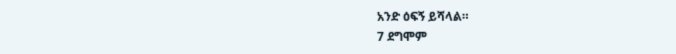አንድ ዕፍኝ ይሻላል።
7 ደግሞም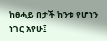ከፀሓይ በታች ከንቱ የሆነን ነገር አየሁ፤